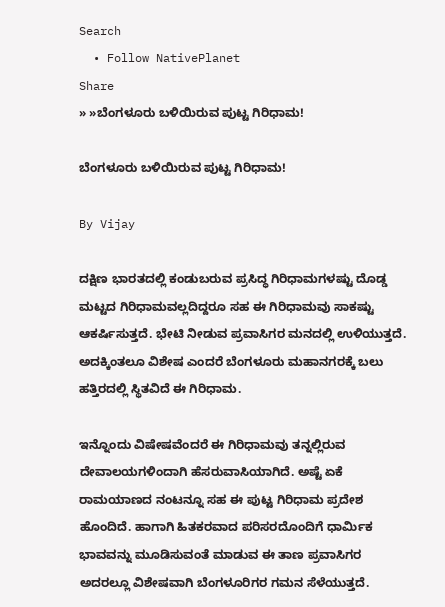Search
  • Follow NativePlanet
Share
» »ಬೆಂಗಳೂರು ಬಳಿಯಿರುವ ಪುಟ್ಟ ಗಿರಿಧಾಮ!

ಬೆಂಗಳೂರು ಬಳಿಯಿರುವ ಪುಟ್ಟ ಗಿರಿಧಾಮ!

By Vijay

ದಕ್ಷಿಣ ಭಾರತದಲ್ಲಿ ಕಂಡುಬರುವ ಪ್ರಸಿದ್ಧ ಗಿರಿಧಾಮಗಳಷ್ಟು ದೊಡ್ಡ ಮಟ್ಟದ ಗಿರಿಧಾಮವಲ್ಲದಿದ್ದರೂ ಸಹ ಈ ಗಿರಿಧಾಮವು ಸಾಕಷ್ಟು ಆಕರ್ಷಿಸುತ್ತದೆ. ಭೇಟಿ ನೀಡುವ ಪ್ರವಾಸಿಗರ ಮನದಲ್ಲಿ ಉಳಿಯುತ್ತದೆ. ಅದಕ್ಕಿಂತಲೂ ವಿಶೇಷ ಎಂದರೆ ಬೆಂಗಳೂರು ಮಹಾನಗರಕ್ಕೆ ಬಲು ಹತ್ತಿರದಲ್ಲಿ ಸ್ಥಿತವಿದೆ ಈ ಗಿರಿಧಾಮ.

ಇನ್ನೊಂದು ವಿಷೇಷವೆಂದರೆ ಈ ಗಿರಿಧಾಮವು ತನ್ನಲ್ಲಿರುವ ದೇವಾಲಯಗಳಿಂದಾಗಿ ಹೆಸರುವಾಸಿಯಾಗಿದೆ. ಅಷ್ಟೆ ಏಕೆ ರಾಮಯಾಣದ ನಂಟನ್ನೂ ಸಹ ಈ ಪುಟ್ಟ ಗಿರಿಧಾಮ ಪ್ರದೇಶ ಹೊಂದಿದೆ. ಹಾಗಾಗಿ ಹಿತಕರವಾದ ಪರಿಸರದೊಂದಿಗೆ ಧಾರ್ಮಿಕ ಭಾವವನ್ನು ಮೂಡಿಸುವಂತೆ ಮಾಡುವ ಈ ತಾಣ ಪ್ರವಾಸಿಗರ ಅದರಲ್ಲೂ ವಿಶೇಷವಾಗಿ ಬೆಂಗಳೂರಿಗರ ಗಮನ ಸೆಳೆಯುತ್ತದೆ.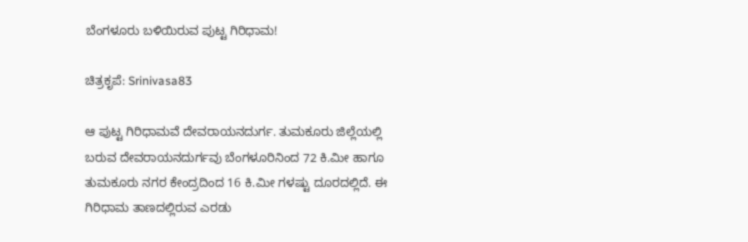ಬೆಂಗಳೂರು ಬಳಿಯಿರುವ ಪುಟ್ಟ ಗಿರಿಧಾಮ!

ಚಿತ್ರಕೃಪೆ: Srinivasa83

ಆ ಪುಟ್ಟ ಗಿರಿಧಾಮವೆ ದೇವರಾಯನದುರ್ಗ. ತುಮಕೂರು ಜಿಲ್ಲೆಯಲ್ಲಿ ಬರುವ ದೇವರಾಯನದುರ್ಗವು ಬೆಂಗಳೂರಿನಿಂದ 72 ಕಿ.ಮೀ ಹಾಗೂ ತುಮಕೂರು ನಗರ ಕೇಂದ್ರದಿಂದ 16 ಕಿ.ಮೀ ಗಳಷ್ಟು ದೂರದಲ್ಲಿದೆ. ಈ ಗಿರಿಧಾಮ ತಾಣದಲ್ಲಿರುವ ಎರಡು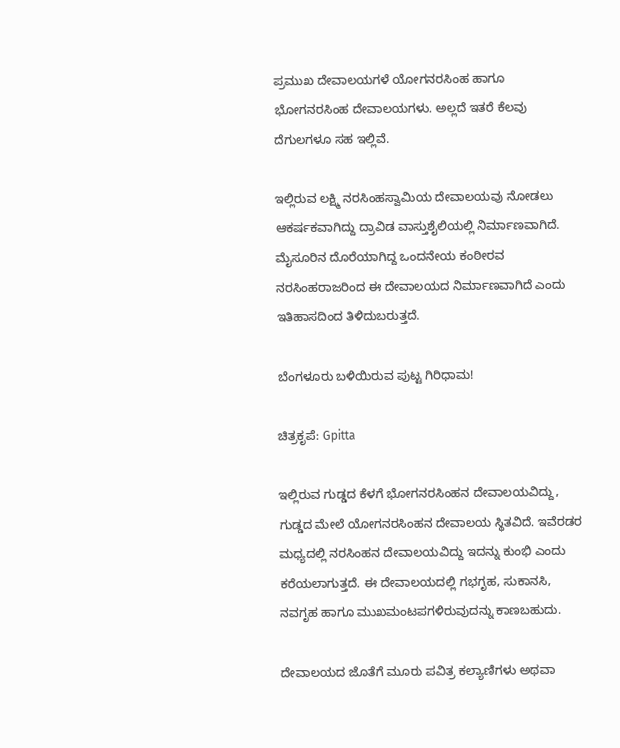ಪ್ರಮುಖ ದೇವಾಲಯಗಳೆ ಯೋಗನರಸಿಂಹ ಹಾಗೂ ಭೋಗನರಸಿಂಹ ದೇವಾಲಯಗಳು. ಅಲ್ಲದೆ ಇತರೆ ಕೆಲವು ದೆಗುಲಗಳೂ ಸಹ ಇಲ್ಲಿವೆ.

ಇಲ್ಲಿರುವ ಲಕ್ಷ್ಮಿ ನರಸಿಂಹಸ್ವಾಮಿಯ ದೇವಾಲಯವು ನೋಡಲು ಆಕರ್ಷಕವಾಗಿದ್ದು ದ್ರಾವಿಡ ವಾಸ್ತುಶೈಲಿಯಲ್ಲಿ ನಿರ್ಮಾಣವಾಗಿದೆ. ಮೈಸೂರಿನ ದೊರೆಯಾಗಿದ್ದ ಒಂದನೇಯ ಕಂಠೀರವ ನರಸಿಂಹರಾಜರಿಂದ ಈ ದೇವಾಲಯದ ನಿರ್ಮಾಣವಾಗಿದೆ ಎಂದು ಇತಿಹಾಸದಿಂದ ತಿಳಿದುಬರುತ್ತದೆ.

ಬೆಂಗಳೂರು ಬಳಿಯಿರುವ ಪುಟ್ಟ ಗಿರಿಧಾಮ!

ಚಿತ್ರಕೃಪೆ: Gpitta

ಇಲ್ಲಿರುವ ಗುಡ್ಡದ ಕೆಳಗೆ ಭೋಗನರಸಿಂಹನ ದೇವಾಲಯವಿದ್ದು, ಗುಡ್ಡದ ಮೇಲೆ ಯೋಗನರಸಿಂಹನ ದೇವಾಲಯ ಸ್ಥಿತವಿದೆ. ಇವೆರಡರ ಮಧ್ಯದಲ್ಲಿ ನರಸಿಂಹನ ದೇವಾಲಯವಿದ್ದು ಇದನ್ನು ಕುಂಭಿ ಎಂದು ಕರೆಯಲಾಗುತ್ತದೆ. ಈ ದೇವಾಲಯದಲ್ಲಿ ಗಭಗೃಹ, ಸುಕಾನಸಿ, ನವಗೃಹ ಹಾಗೂ ಮುಖಮಂಟಪಗಳಿರುವುದನ್ನು ಕಾಣಬಹುದು.

ದೇವಾಲಯದ ಜೊತೆಗೆ ಮೂರು ಪವಿತ್ರ ಕಲ್ಯಾಣಿಗಳು ಅಥವಾ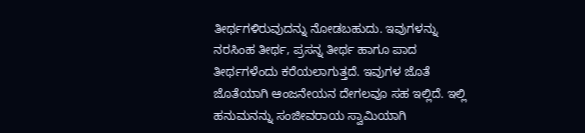ತೀರ್ಥಗಳಿರುವುದನ್ನು ನೋಡಬಹುದು. ಇವುಗಳನ್ನು ನರಸಿಂಹ ತೀರ್ಥ, ಪ್ರಸನ್ನ ತೀರ್ಥ ಹಾಗೂ ಪಾದ ತೀರ್ಥಗಳೆಂದು ಕರೆಯಲಾಗುತ್ತದೆ. ಇವುಗಳ ಜೊತೆ ಜೊತೆಯಾಗಿ ಆಂಜನೇಯನ ದೇಗಲವೂ ಸಹ ಇಲ್ಲಿದೆ. ಇಲ್ಲಿ ಹನುಮನನ್ನು ಸಂಜೀವರಾಯ ಸ್ವಾಮಿಯಾಗಿ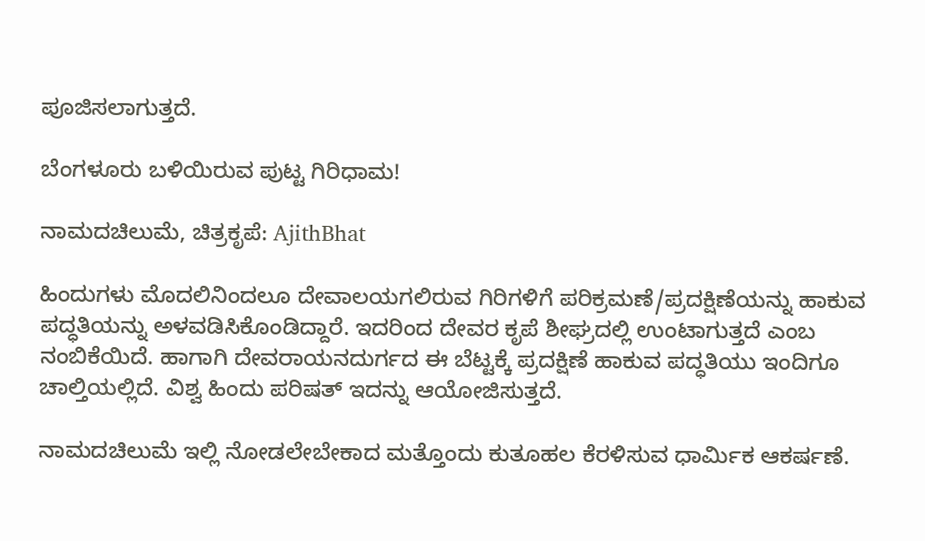ಪೂಜಿಸಲಾಗುತ್ತದೆ.

ಬೆಂಗಳೂರು ಬಳಿಯಿರುವ ಪುಟ್ಟ ಗಿರಿಧಾಮ!

ನಾಮದಚಿಲುಮೆ, ಚಿತ್ರಕೃಪೆ: AjithBhat

ಹಿಂದುಗಳು ಮೊದಲಿನಿಂದಲೂ ದೇವಾಲಯಗಲಿರುವ ಗಿರಿಗಳಿಗೆ ಪರಿಕ್ರಮಣೆ/ಪ್ರದಕ್ಷಿಣೆಯನ್ನು ಹಾಕುವ ಪದ್ಧತಿಯನ್ನು ಅಳವಡಿಸಿಕೊಂಡಿದ್ದಾರೆ. ಇದರಿಂದ ದೇವರ ಕೃಪೆ ಶೀಘ್ರದಲ್ಲಿ ಉಂಟಾಗುತ್ತದೆ ಎಂಬ ನಂಬಿಕೆಯಿದೆ. ಹಾಗಾಗಿ ದೇವರಾಯನದುರ್ಗದ ಈ ಬೆಟ್ಟಕ್ಕೆ ಪ್ರದಕ್ಷಿಣೆ ಹಾಕುವ ಪದ್ಧತಿಯು ಇಂದಿಗೂ ಚಾಲ್ತಿಯಲ್ಲಿದೆ. ವಿಶ್ವ ಹಿಂದು ಪರಿಷತ್ ಇದನ್ನು ಆಯೋಜಿಸುತ್ತದೆ.

ನಾಮದಚಿಲುಮೆ ಇಲ್ಲಿ ನೋಡಲೇಬೇಕಾದ ಮತ್ತೊಂದು ಕುತೂಹಲ ಕೆರಳಿಸುವ ಧಾರ್ಮಿಕ ಆಕರ್ಷಣೆ.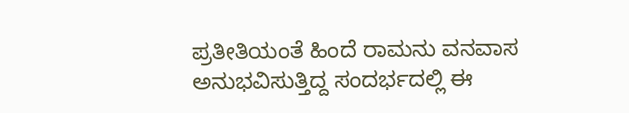ಪ್ರತೀತಿಯಂತೆ ಹಿಂದೆ ರಾಮನು ವನವಾಸ ಅನುಭವಿಸುತ್ತಿದ್ದ ಸಂದರ್ಭದಲ್ಲಿ ಈ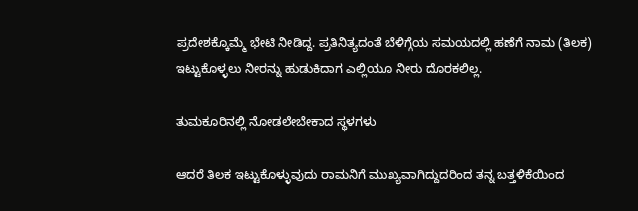ಪ್ರದೇಶಕ್ಕೊಮ್ಮೆ ಭೇಟಿ ನೀಡಿದ್ದ. ಪ್ರತಿನಿತ್ಯದಂತೆ ಬೆಳಿಗ್ಗೆಯ ಸಮಯದಲ್ಲಿ ಹಣೆಗೆ ನಾಮ (ತಿಲಕ) ಇಟ್ಟುಕೊಳ್ಳಲು ನೀರನ್ನು ಹುಡುಕಿದಾಗ ಎಲ್ಲಿಯೂ ನೀರು ದೊರಕಲಿಲ್ಲ.

ತುಮಕೂರಿನಲ್ಲಿ ನೋಡಲೇಬೇಕಾದ ಸ್ಥಳಗಳು

ಆದರೆ ತಿಲಕ ಇಟ್ಟುಕೊಳ್ಳುವುದು ರಾಮನಿಗೆ ಮುಖ್ಯವಾಗಿದ್ದುದರಿಂದ ತನ್ನ ಬತ್ತಳಿಕೆಯಿಂದ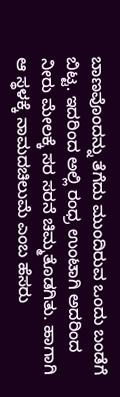ಬಾಣವೊಂದನ್ನು ತೆಗೆದು ಮುಂದಿರುವ ಒಂದು ಬಂಡೆಗೆ ಬಿಟ್ಟ. ಇದರಿಂದ ಅಲ್ಲಿ ರಂಧ್ರ ಉಂಟಾಗಿ ಅದರಿಂದ ನೀರು ಮೇಲಕ್ಕೆ ಸರ ಸರನೆ ಚಿಮ್ಮತೊಡಗಿತು. ಹಾಗಾಗಿ ಆ ಸ್ಥಳಕ್ಕೆ ನಾಮದಚಿಲುಮೆ ಎಂಬ ಹೆಸರು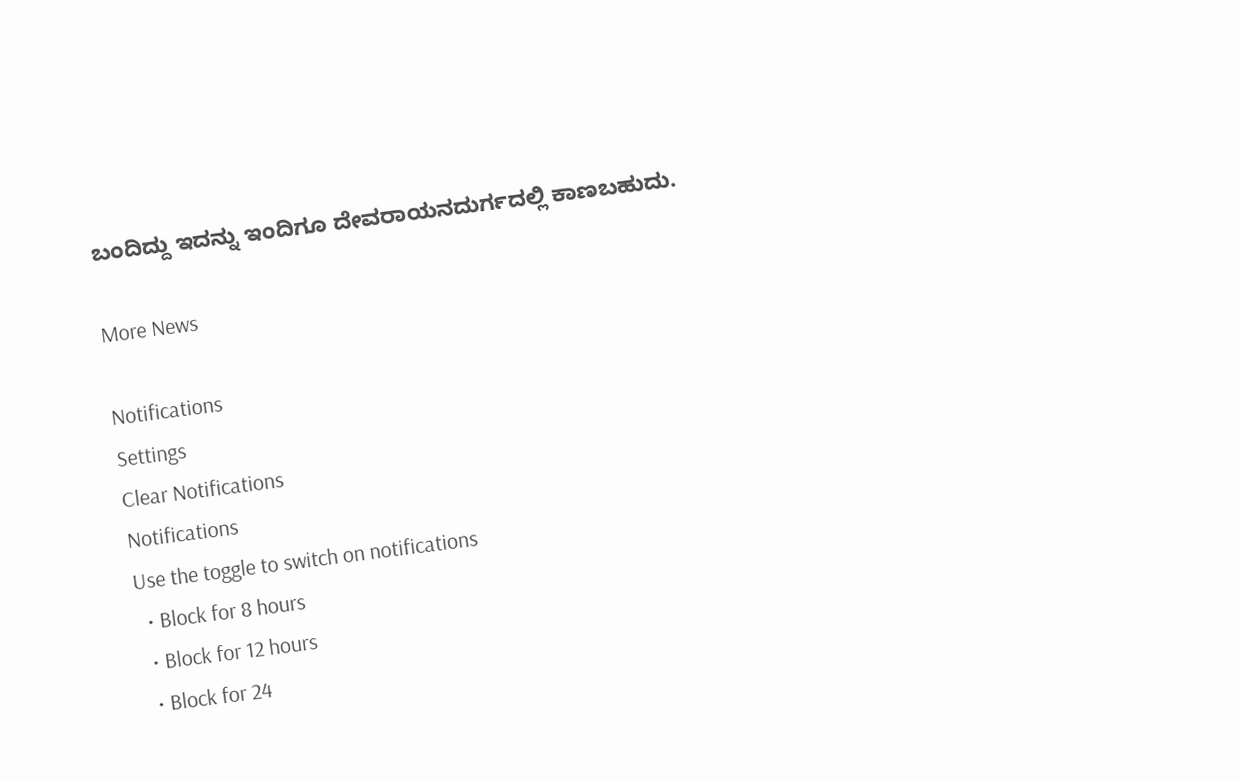ಬಂದಿದ್ದು ಇದನ್ನು ಇಂದಿಗೂ ದೇವರಾಯನದುರ್ಗದಲ್ಲಿ ಕಾಣಬಹುದು.

More News

Notifications
Settings
Clear Notifications
Notifications
Use the toggle to switch on notifications
  • Block for 8 hours
  • Block for 12 hours
  • Block for 24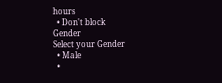hours
  • Don't block
Gender
Select your Gender
  • Male
  •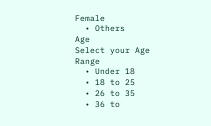Female
  • Others
Age
Select your Age Range
  • Under 18
  • 18 to 25
  • 26 to 35
  • 36 to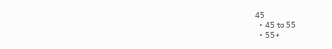45
  • 45 to 55
  • 55+